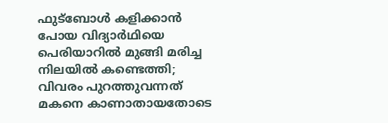ഫുട്‌ബോള്‍ കളിക്കാന്‍ പോയ വിദ്യാര്‍ഥിയെ പെരിയാറില്‍ മുങ്ങി മരിച്ച നിലയില്‍ കണ്ടെത്തി; വിവരം പുറത്തുവന്നത് മകനെ കാണാതായതോടെ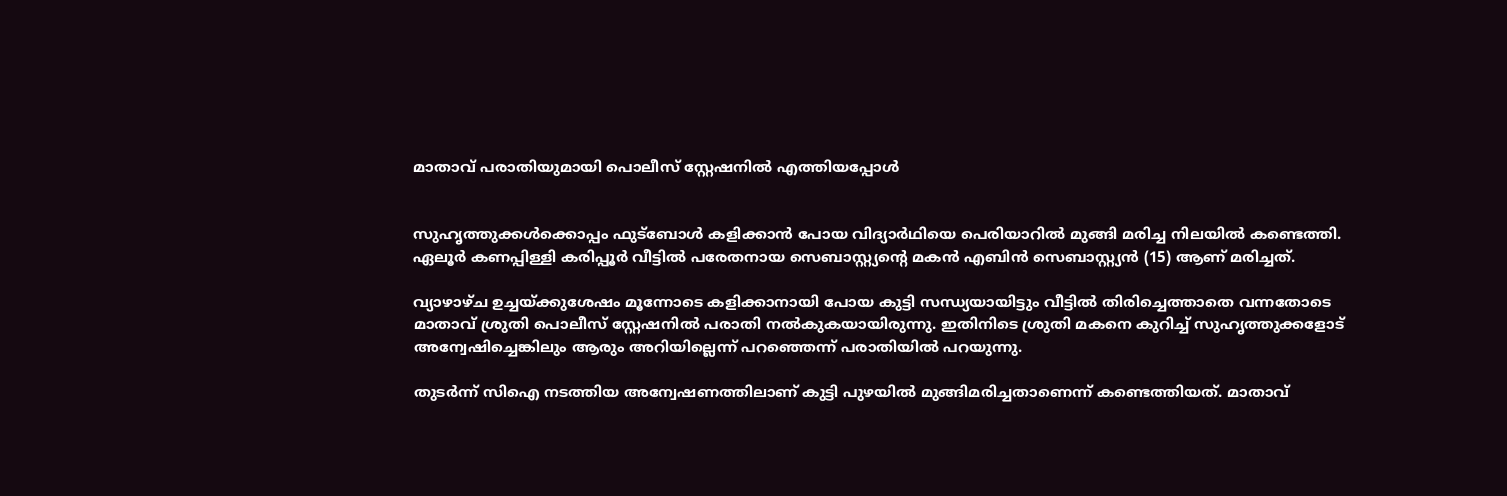മാതാവ് പരാതിയുമായി പൊലീസ് സ്റ്റേഷനില്‍ എത്തിയപ്പോള്‍


സുഹൃത്തുക്കള്‍ക്കൊപ്പം ഫുട്‌ബോള്‍ കളിക്കാന്‍ പോയ വിദ്യാര്‍ഥിയെ പെരിയാറില്‍ മുങ്ങി മരിച്ച നിലയില്‍ കണ്ടെത്തി. ഏലൂര്‍ കണപ്പിള്ളി കരിപ്പൂര്‍ വീട്ടില്‍ പരേതനായ സെബാസ്റ്റ്യന്റെ മകന്‍ എബിന്‍ സെബാസ്റ്റ്യന്‍ (15) ആണ് മരിച്ചത്.

വ്യാഴാഴ്ച ഉച്ചയ്ക്കുശേഷം മൂന്നോടെ കളിക്കാനായി പോയ കുട്ടി സന്ധ്യയായിട്ടും വീട്ടില്‍ തിരിച്ചെത്താതെ വന്നതോടെ മാതാവ് ശ്രുതി പൊലീസ് സ്റ്റേഷനില്‍ പരാതി നല്‍കുകയായിരുന്നു. ഇതിനിടെ ശ്രുതി മകനെ കുറിച്ച് സുഹൃത്തുക്കളോട് അന്വേഷിച്ചെങ്കിലും ആരും അറിയില്ലെന്ന് പറഞ്ഞെന്ന് പരാതിയില്‍ പറയുന്നു.

തുടര്‍ന്ന് സിഐ നടത്തിയ അന്വേഷണത്തിലാണ് കുട്ടി പുഴയില്‍ മുങ്ങിമരിച്ചതാണെന്ന് കണ്ടെത്തിയത്. മാതാവ്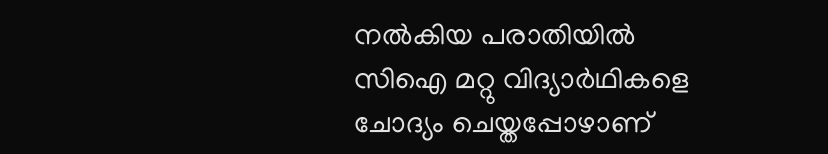നല്‍കിയ പരാതിയില്‍ സിഐ മറ്റു വിദ്യാര്‍ഥികളെ ചോദ്യം ചെയ്തപ്പോഴാണ്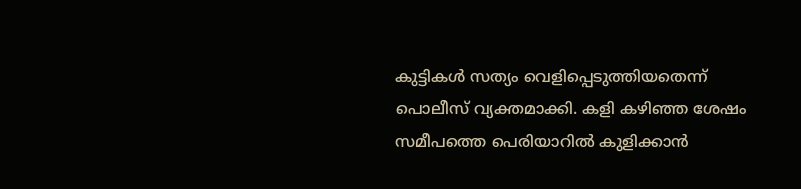കുട്ടികള്‍ സത്യം വെളിപ്പെടുത്തിയതെന്ന് പൊലീസ് വ്യക്തമാക്കി. കളി കഴിഞ്ഞ ശേഷം സമീപത്തെ പെരിയാറില്‍ കുളിക്കാന്‍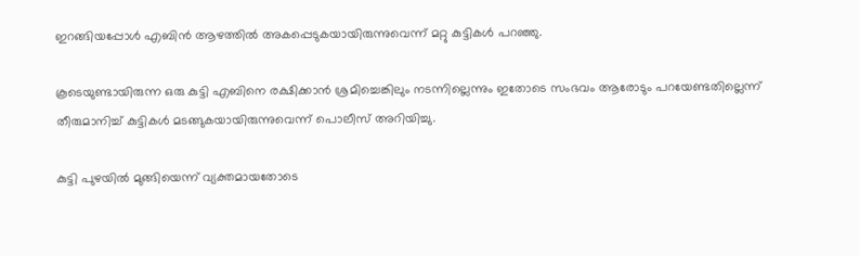ഇറങ്ങിയപ്പോള്‍ എബിന്‍ ആഴത്തില്‍ അകപ്പെടുകയായിരുന്നുവെന്ന് മറ്റു കുട്ടികള്‍ പറഞ്ഞു.

കൂടെയുണ്ടായിരുന്ന ഒരു കുട്ടി എബിനെ രക്ഷിക്കാന്‍ ശ്രമിച്ചെങ്കിലും നടന്നില്ലെന്നും ഇതോടെ സംഭവം ആരോടും പറയേണ്ടതില്ലെന്ന് തീരുമാനിച്ച് കുട്ടികള്‍ മടങ്ങുകയായിരുന്നുവെന്ന് പൊലീസ് അറിയിച്ചു.

കുട്ടി പുഴയില്‍ മുങ്ങിയെന്ന് വ്യക്തമായതോടെ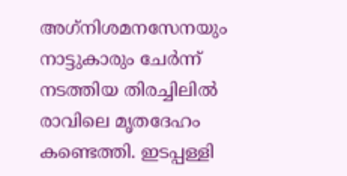അഗ്‌നിശമനസേനയും നാട്ടുകാരും ചേര്‍ന്ന് നടത്തിയ തിരച്ചിലില്‍ രാവിലെ മൃതദേഹം കണ്ടെത്തി. ഇടപ്പള്ളി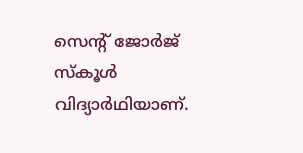സെന്റ് ജോര്‍ജ് സ്‌കൂള്‍ വിദ്യാര്‍ഥിയാണ്.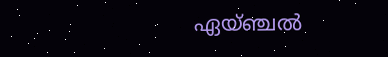ഏയ്ഞ്ചല്‍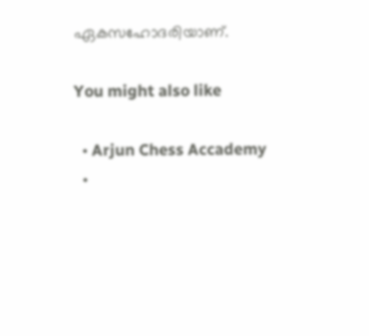ഏകസഹോദരിയാണ്.

You might also like

  • Arjun Chess Accademy
  •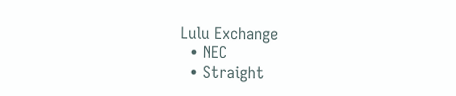Lulu Exchange
  • NEC
  • Straight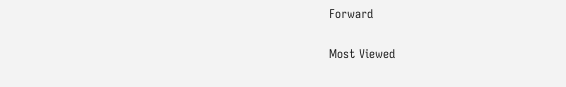Forward

Most Viewed